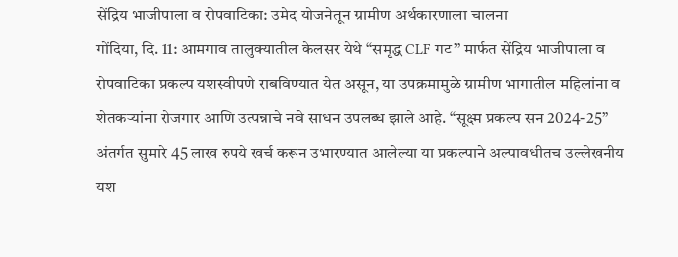सेंद्रिय भाजीपाला व रोपवाटिका: उमेद योजनेतून ग्रामीण अर्थकारणाला चालना
गोंदिया, दि. 11: आमगाव तालुक्यातील केलसर येथे “समृद्ध CLF गट” मार्फत सेंद्रिय भाजीपाला व रोपवाटिका प्रकल्प यशस्वीपणे राबविण्यात येत असून, या उपक्रमामुळे ग्रामीण भागातील महिलांना व शेतकऱ्यांना रोजगार आणि उत्पन्नाचे नवे साधन उपलब्ध झाले आहे. “सूक्ष्म प्रकल्प सन 2024-25” अंतर्गत सुमारे 45 लाख रुपये खर्च करून उभारण्यात आलेल्या या प्रकल्पाने अल्पावधीतच उल्लेखनीय यश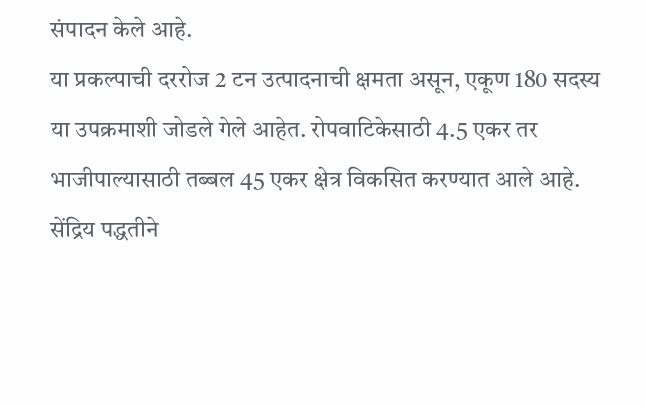संपादन केले आहे.
या प्रकल्पाची दररोज 2 टन उत्पादनाची क्षमता असून, एकूण 180 सदस्य या उपक्रमाशी जोडले गेले आहेत. रोपवाटिकेसाठी 4.5 एकर तर भाजीपाल्यासाठी तब्बल 45 एकर क्षेत्र विकसित करण्यात आले आहे. सेंद्रिय पद्धतीने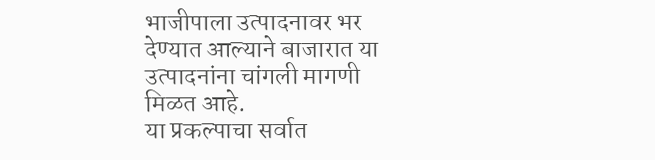भाजीपाला उत्पादनावर भर देण्यात आल्याने बाजारात या उत्पादनांना चांगली मागणी मिळत आहे.
या प्रकल्पाचा सर्वात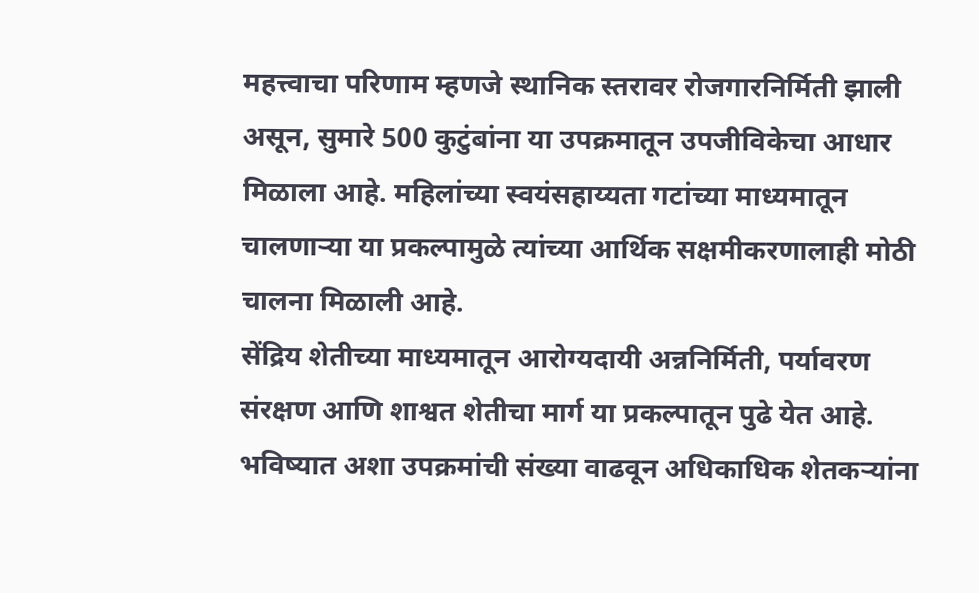महत्त्वाचा परिणाम म्हणजे स्थानिक स्तरावर रोजगारनिर्मिती झाली असून, सुमारे 500 कुटुंबांना या उपक्रमातून उपजीविकेचा आधार मिळाला आहे. महिलांच्या स्वयंसहाय्यता गटांच्या माध्यमातून चालणाऱ्या या प्रकल्पामुळे त्यांच्या आर्थिक सक्षमीकरणालाही मोठी चालना मिळाली आहे.
सेंद्रिय शेतीच्या माध्यमातून आरोग्यदायी अन्ननिर्मिती, पर्यावरण संरक्षण आणि शाश्वत शेतीचा मार्ग या प्रकल्पातून पुढे येत आहे. भविष्यात अशा उपक्रमांची संख्या वाढवून अधिकाधिक शेतकऱ्यांना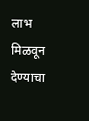लाभ मिळवून देण्याचा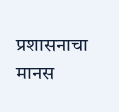प्रशासनाचा मानस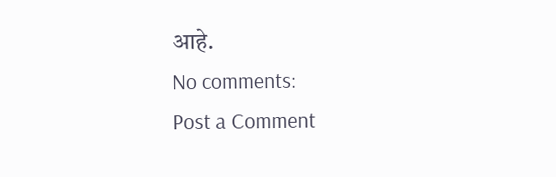आहे.
No comments:
Post a Comment